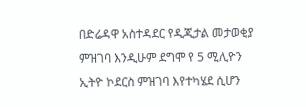በድሬዳዋ አስተዳደር የዲጂታል መታወቂያ ምዝገባ እንዲሁም ደግሞ የ 5 ሚሊዮን ኢትዮ ኮደርስ ምዝገባ እየተካሄደ ሲሆን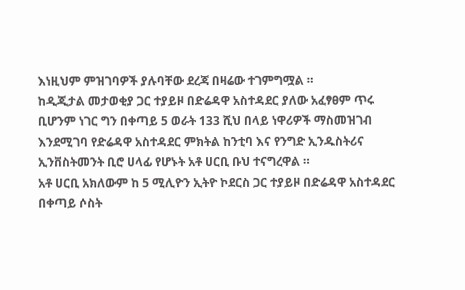እነዚህም ምዝገባዎች ያሉባቸው ደረጃ በዛሬው ተገምግሟል ።
ከዲጂታል መታወቂያ ጋር ተያይዞ በድሬዳዋ አስተዳደር ያለው አፈፃፀም ጥሩ ቢሆንም ነገር ግን በቀጣይ 5 ወራት 133 ሺህ በላይ ነዋሪዎች ማስመዝገብ እንደሚገባ የድሬዳዋ አስተዳደር ምክትል ከንቲባ እና የንግድ ኢንዱስትሪና ኢንቨስትመንት ቢሮ ሀላፊ የሆኑት አቶ ሀርቢ ቡህ ተናግረዋል ።
አቶ ሀርቢ አክለውም ከ 5 ሚሊዮን ኢትዮ ኮደርስ ጋር ተያይዞ በድሬዳዋ አስተዳደር በቀጣይ ሶስት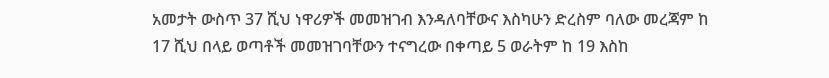አመታት ውስጥ 37 ሺህ ነዋሪዎች መመዝገብ እንዳለባቸውና እስካሁን ድረስም ባለው መረጃም ከ 17 ሺህ በላይ ወጣቶች መመዝገባቸውን ተናግረው በቀጣይ 5 ወራትም ከ 19 እስከ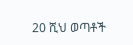20 ሺህ ወጣቶች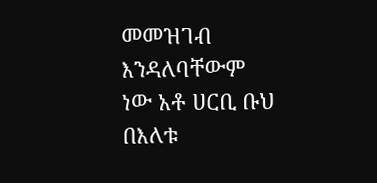መመዝገብ እንዳለባቸውም ነው አቶ ሀርቢ ቡህ በእለቱ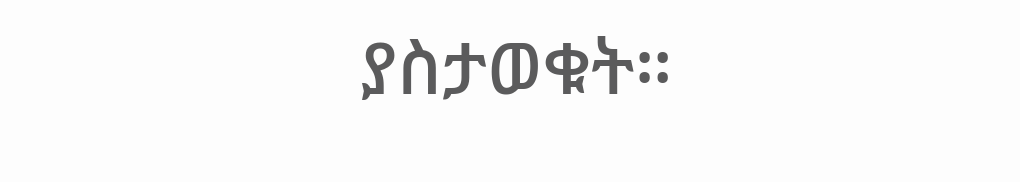ያስታወቁት።